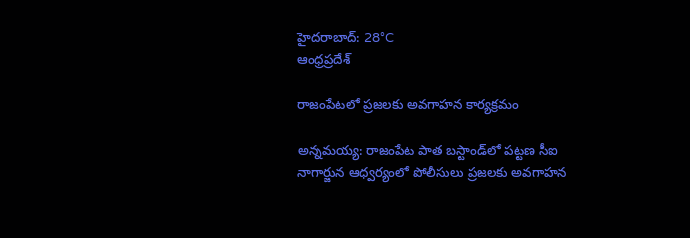హైదరాబాద్: 28°C
ఆంధ్రప్రదేశ్

రాజంపేటలో ప్రజలకు అవగాహన కార్యక్రమం

అన్నమయ్య: రాజంపేట పాత బస్టాండ్‌లో పట్టణ సీఐ నాగార్జున ఆధ్వర్యంలో పోలీసులు ప్రజలకు అవగాహన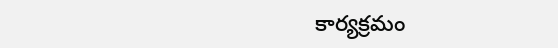కార్యక్రమం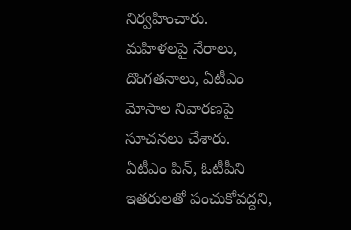నిర్వహించారు. మహిళలపై నేరాలు, దొంగతనాలు, ఏటీఎం మోసాల నివారణపై సూచనలు చేశారు. ఏటీఎం పిన్, ఓటీపీని ఇతరులతో పంచుకోవద్దని,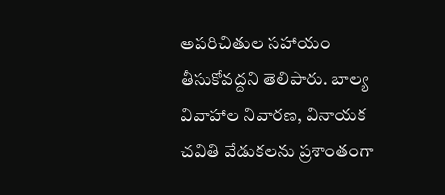అపరిచితుల సహాయం తీసుకోవద్దని తెలిపారు. బాల్య వివాహాల నివారణ, వినాయక చవితి వేడుకలను ప్రశాంతంగా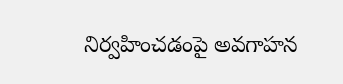నిర్వహించడంపై అవగాహన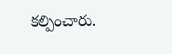కల్పించారు.